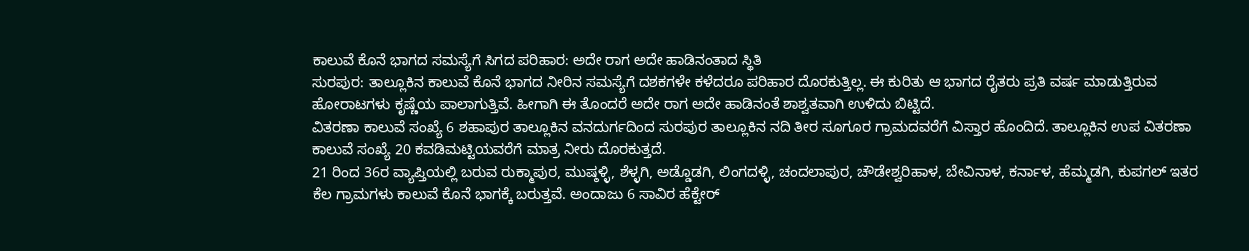ಕಾಲುವೆ ಕೊನೆ ಭಾಗದ ಸಮಸ್ಯೆಗೆ ಸಿಗದ ಪರಿಹಾರ: ಅದೇ ರಾಗ ಅದೇ ಹಾಡಿನಂತಾದ ಸ್ಥಿತಿ
ಸುರಪುರ: ತಾಲ್ಲೂಕಿನ ಕಾಲುವೆ ಕೊನೆ ಭಾಗದ ನೀರಿನ ಸಮಸ್ಯೆಗೆ ದಶಕಗಳೇ ಕಳೆದರೂ ಪರಿಹಾರ ದೊರಕುತ್ತಿಲ್ಲ. ಈ ಕುರಿತು ಆ ಭಾಗದ ರೈತರು ಪ್ರತಿ ವರ್ಷ ಮಾಡುತ್ತಿರುವ ಹೋರಾಟಗಳು ಕೃಷ್ಣೆಯ ಪಾಲಾಗುತ್ತಿವೆ. ಹೀಗಾಗಿ ಈ ತೊಂದರೆ ಅದೇ ರಾಗ ಅದೇ ಹಾಡಿನಂತೆ ಶಾಶ್ವತವಾಗಿ ಉಳಿದು ಬಿಟ್ಟಿದೆ.
ವಿತರಣಾ ಕಾಲುವೆ ಸಂಖ್ಯೆ 6 ಶಹಾಪುರ ತಾಲ್ಲೂಕಿನ ವನದುರ್ಗದಿಂದ ಸುರಪುರ ತಾಲ್ಲೂಕಿನ ನದಿ ತೀರ ಸೂಗೂರ ಗ್ರಾಮದವರೆಗೆ ವಿಸ್ತಾರ ಹೊಂದಿದೆ. ತಾಲ್ಲೂಕಿನ ಉಪ ವಿತರಣಾ ಕಾಲುವೆ ಸಂಖ್ಯೆ 20 ಕವಡಿಮಟ್ಟಿಯವರೆಗೆ ಮಾತ್ರ ನೀರು ದೊರಕುತ್ತದೆ.
21 ರಿಂದ 36ರ ವ್ಯಾಪ್ತಿಯಲ್ಲಿ ಬರುವ ರುಕ್ಮಾಪುರ, ಮುಷ್ಠಳ್ಳಿ, ಶೆಳ್ಳಗಿ, ಅಡ್ಡೊಡಗಿ, ಲಿಂಗದಳ್ಳಿ, ಚಂದಲಾಪುರ, ಚೌಡೇಶ್ವರಿಹಾಳ, ಬೇವಿನಾಳ, ಕರ್ನಾಳ, ಹೆಮ್ಮಡಗಿ, ಕುಪಗಲ್ ಇತರ ಕೆಲ ಗ್ರಾಮಗಳು ಕಾಲುವೆ ಕೊನೆ ಭಾಗಕ್ಕೆ ಬರುತ್ತವೆ. ಅಂದಾಜು 6 ಸಾವಿರ ಹೆಕ್ಟೇರ್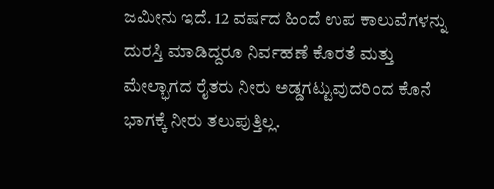ಜಮೀನು ಇದೆ. 12 ವರ್ಷದ ಹಿಂದೆ ಉಪ ಕಾಲುವೆಗಳನ್ನು ದುರಸ್ತಿ ಮಾಡಿದ್ದರೂ ನಿರ್ವಹಣೆ ಕೊರತೆ ಮತ್ತು ಮೇಲ್ಭಾಗದ ರೈತರು ನೀರು ಅಡ್ಡಗಟ್ಟುವುದರಿಂದ ಕೊನೆ ಭಾಗಕ್ಕೆ ನೀರು ತಲುಪುತ್ತಿಲ್ಲ.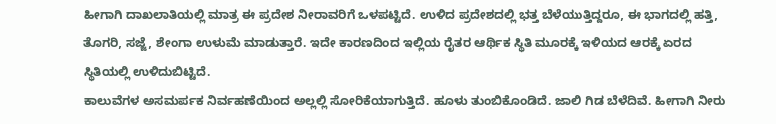ಹೀಗಾಗಿ ದಾಖಲಾತಿಯಲ್ಲಿ ಮಾತ್ರ ಈ ಪ್ರದೇಶ ನೀರಾವರಿಗೆ ಒಳಪಟ್ಟಿದೆ. ಉಳಿದ ಪ್ರದೇಶದಲ್ಲಿ ಭತ್ತ ಬೆಳೆಯುತ್ತಿದ್ದರೂ, ಈ ಭಾಗದಲ್ಲಿ ಹತ್ತಿ, ತೊಗರಿ, ಸಜ್ಜೆ, ಶೇಂಗಾ ಉಳುಮೆ ಮಾಡುತ್ತಾರೆ. ಇದೇ ಕಾರಣದಿಂದ ಇಲ್ಲಿಯ ರೈತರ ಆರ್ಥಿಕ ಸ್ಥಿತಿ ಮೂರಕ್ಕೆ ಇಳಿಯದ ಆರಕ್ಕೆ ಏರದ ಸ್ಥಿತಿಯಲ್ಲಿ ಉಳಿದುಬಿಟ್ಟಿದೆ.
ಕಾಲುವೆಗಳ ಅಸಮರ್ಪಕ ನಿರ್ವಹಣೆಯಿಂದ ಅಲ್ಲಲ್ಲಿ ಸೋರಿಕೆಯಾಗುತ್ತಿದೆ. ಹೂಳು ತುಂಬಿಕೊಂಡಿದೆ. ಜಾಲಿ ಗಿಡ ಬೆಳೆದಿವೆ. ಹೀಗಾಗಿ ನೀರು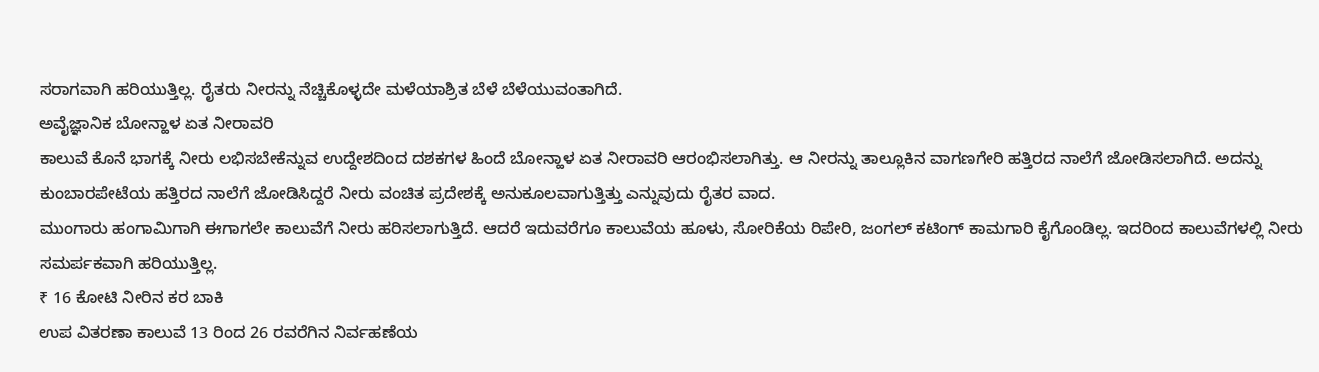ಸರಾಗವಾಗಿ ಹರಿಯುತ್ತಿಲ್ಲ. ರೈತರು ನೀರನ್ನು ನೆಚ್ಚಿಕೊಳ್ಳದೇ ಮಳೆಯಾಶ್ರಿತ ಬೆಳೆ ಬೆಳೆಯುವಂತಾಗಿದೆ.
ಅವೈಜ್ಞಾನಿಕ ಬೋನ್ಹಾಳ ಏತ ನೀರಾವರಿ
ಕಾಲುವೆ ಕೊನೆ ಭಾಗಕ್ಕೆ ನೀರು ಲಭಿಸಬೇಕೆನ್ನುವ ಉದ್ದೇಶದಿಂದ ದಶಕಗಳ ಹಿಂದೆ ಬೋನ್ಹಾಳ ಏತ ನೀರಾವರಿ ಆರಂಭಿಸಲಾಗಿತ್ತು. ಆ ನೀರನ್ನು ತಾಲ್ಲೂಕಿನ ವಾಗಣಗೇರಿ ಹತ್ತಿರದ ನಾಲೆಗೆ ಜೋಡಿಸಲಾಗಿದೆ. ಅದನ್ನು ಕುಂಬಾರಪೇಟೆಯ ಹತ್ತಿರದ ನಾಲೆಗೆ ಜೋಡಿಸಿದ್ದರೆ ನೀರು ವಂಚಿತ ಪ್ರದೇಶಕ್ಕೆ ಅನುಕೂಲವಾಗುತ್ತಿತ್ತು ಎನ್ನುವುದು ರೈತರ ವಾದ.
ಮುಂಗಾರು ಹಂಗಾಮಿಗಾಗಿ ಈಗಾಗಲೇ ಕಾಲುವೆಗೆ ನೀರು ಹರಿಸಲಾಗುತ್ತಿದೆ. ಆದರೆ ಇದುವರೆಗೂ ಕಾಲುವೆಯ ಹೂಳು, ಸೋರಿಕೆಯ ರಿಪೇರಿ, ಜಂಗಲ್ ಕಟಿಂಗ್ ಕಾಮಗಾರಿ ಕೈಗೊಂಡಿಲ್ಲ. ಇದರಿಂದ ಕಾಲುವೆಗಳಲ್ಲಿ ನೀರು ಸಮರ್ಪಕವಾಗಿ ಹರಿಯುತ್ತಿಲ್ಲ.
₹ 16 ಕೋಟಿ ನೀರಿನ ಕರ ಬಾಕಿ
ಉಪ ವಿತರಣಾ ಕಾಲುವೆ 13 ರಿಂದ 26 ರವರೆಗಿನ ನಿರ್ವಹಣೆಯ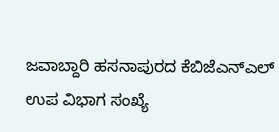ಜವಾಬ್ದಾರಿ ಹಸನಾಪುರದ ಕೆಬಿಜೆಎನ್ಎಲ್ ಉಪ ವಿಭಾಗ ಸಂಖ್ಯೆ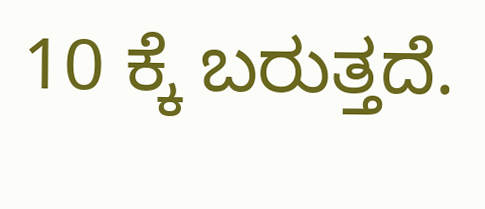10 ಕ್ಕೆ ಬರುತ್ತದೆ.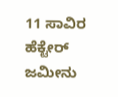11 ಸಾವಿರ ಹೆಕ್ಟೇರ್ ಜಮೀನು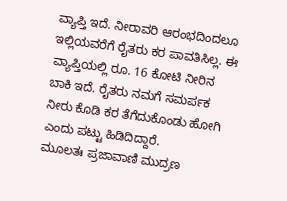ವ್ಯಾಪ್ತಿ ಇದೆ. ನೀರಾವರಿ ಆರಂಭದಿಂದಲೂ ಇಲ್ಲಿಯವರೆಗೆ ರೈತರು ಕರ ಪಾವತಿಸಿಲ್ಲ. ಈ ವ್ಯಾಪ್ತಿಯಲ್ಲಿ ರೂ. 16 ಕೋಟಿ ನೀರಿನ ಬಾಕಿ ಇದೆ. ರೈತರು ನಮಗೆ ಸಮರ್ಪಕ ನೀರು ಕೊಡಿ ಕರ ತೆಗೆದುಕೊಂಡು ಹೋಗಿ ಎಂದು ಪಟ್ಟು ಹಿಡಿದಿದ್ದಾರೆ.
ಮೂಲತಃ ಪ್ರಜಾವಾಣಿ ಮುದ್ರಣ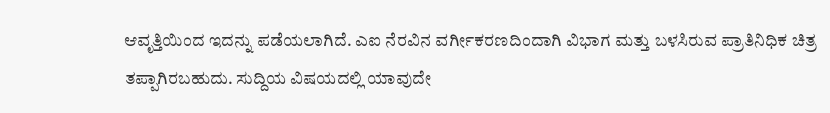ಆವೃತ್ತಿಯಿಂದ ಇದನ್ನು ಪಡೆಯಲಾಗಿದೆ. ಎಐ ನೆರವಿನ ವರ್ಗೀಕರಣದಿಂದಾಗಿ ವಿಭಾಗ ಮತ್ತು ಬಳಸಿರುವ ಪ್ರಾತಿನಿಧಿಕ ಚಿತ್ರ ತಪ್ಪಾಗಿರಬಹುದು. ಸುದ್ದಿಯ ವಿಷಯದಲ್ಲಿ ಯಾವುದೇ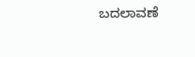ಬದಲಾವಣೆ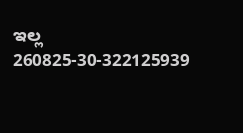ಇಲ್ಲ
260825-30-322125939